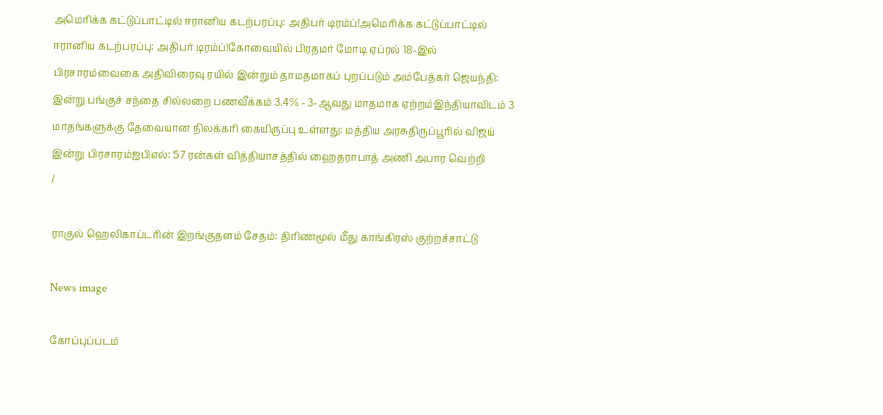அமெரிக்க கட்டுப்பாட்டில் ஈரானிய கடற்பரப்பு: அதிபர் டிரம்ப்!அமெரிக்க கட்டுப்பாட்டில் ஈரானிய கடற்பரப்பு: அதிபர் டிரம்ப்!கோவையில் பிரதமர் மோடி ஏப்ரல் 18-இல் பிரசாரம்வைகை அதிவிரைவு ரயில் இன்றும் தாமதமாகப் புறப்படும் அம்பேத்கர் ஜெயந்தி: இன்று பங்குச் சந்தை சில்லறை பணவீக்கம் 3.4% - 3-ஆவது மாதமாக ஏற்றம்இந்தியாவிடம் 3 மாதங்களுக்கு தேவையான நிலக்கரி கையிருப்பு உள்ளது: மத்திய அரசுதிருப்பூரில் விஜய் இன்று பிரசாரம்ஐபிஎல்: 57 ரன்கள் வித்தியாசத்தில் ஹைதராபாத் அணி அபார வெற்றி
/

ராகுல் ஹெலிகாப்டரின் இறங்குதளம் சேதம்: திரிணமூல் மீது காங்கிரஸ் குற்றச்சாட்டு

News image

கோப்புப்படம்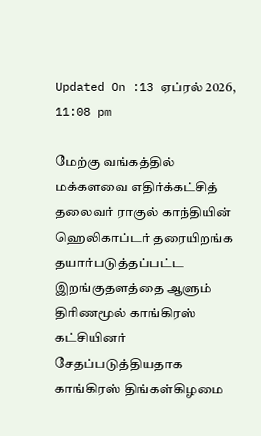Updated On :13 ஏப்ரல் 2026, 11:08 pm

மேற்கு வங்கத்தில் மக்களவை எதிர்க்கட்சித் தலைவர் ராகுல் காந்தியின் ஹெலிகாப்டர் தரையிறங்க தயார்படுத்தப்பட்ட இறங்குதளத்தை ஆளும் திரிணமூல் காங்கிரஸ் கட்சியினர் சேதப்படுத்தியதாக காங்கிரஸ் திங்கள்கிழமை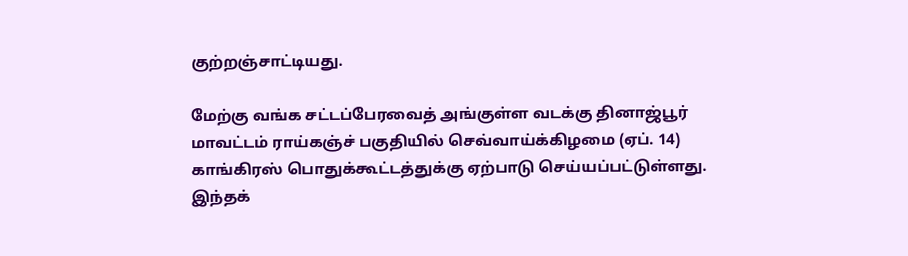குற்றஞ்சாட்டியது.

மேற்கு வங்க சட்டப்பேரவைத் அங்குள்ள வடக்கு தினாஜ்பூர் மாவட்டம் ராய்கஞ்ச் பகுதியில் செவ்வாய்க்கிழமை (ஏப். 14) காங்கிரஸ் பொதுக்கூட்டத்துக்கு ஏற்பாடு செய்யப்பட்டுள்ளது. இந்தக்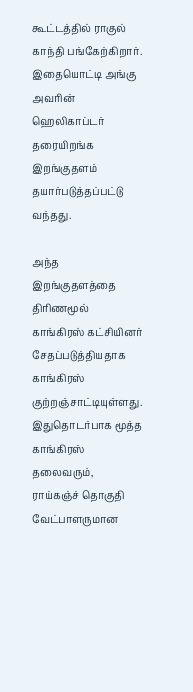கூட்டத்தில் ராகுல் காந்தி பங்கேற்கிறார். இதையொட்டி அங்கு அவரின் ஹெலிகாப்டர் தரையிறங்க இறங்குதளம் தயார்படுத்தப்பட்டு வந்தது.

அந்த இறங்குதளத்தை திரிணமூல் காங்கிரஸ் கட்சியினர் சேதப்படுத்தியதாக காங்கிரஸ் குற்றஞ்சாட்டியுள்ளது. இதுதொடர்பாக மூத்த காங்கிரஸ் தலைவரும், ராய்கஞ்ச் தொகுதி வேட்பாளருமான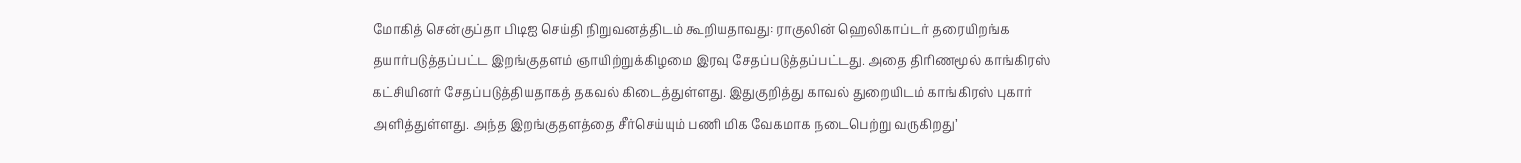மோகித் சென்குப்தா பிடிஐ செய்தி நிறுவனத்திடம் கூறியதாவது: ராகுலின் ஹெலிகாப்டர் தரையிறங்க தயார்படுத்தப்பட்ட இறங்குதளம் ஞாயிற்றுக்கிழமை இரவு சேதப்படுத்தப்பட்டது. அதை திரிணமூல் காங்கிரஸ் கட்சியினர் சேதப்படுத்தியதாகத் தகவல் கிடைத்துள்ளது. இதுகுறித்து காவல் துறையிடம் காங்கிரஸ் புகார் அளித்துள்ளது. அந்த இறங்குதளத்தை சீர்செய்யும் பணி மிக வேகமாக நடைபெற்று வருகிறது’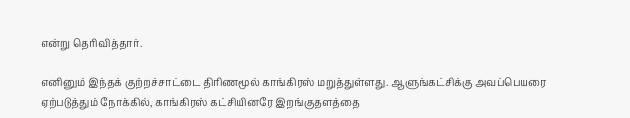என்று தெரிவித்தார்.

எனினும் இந்தக் குற்றச்சாட்டை திரிணமூல் காங்கிரஸ் மறுத்துள்ளது. ஆளுங்கட்சிக்கு அவப்பெயரை ஏற்படுத்தும் நோக்கில், காங்கிரஸ் கட்சியினரே இறங்குதளத்தை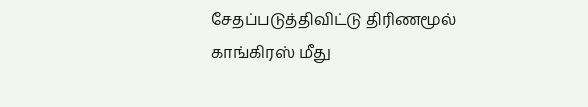சேதப்படுத்திவிட்டு திரிணமூல் காங்கிரஸ் மீது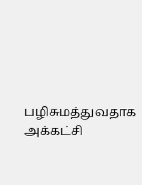பழிசுமத்துவதாக அக்கட்சி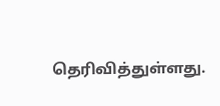தெரிவித்துள்ளது.